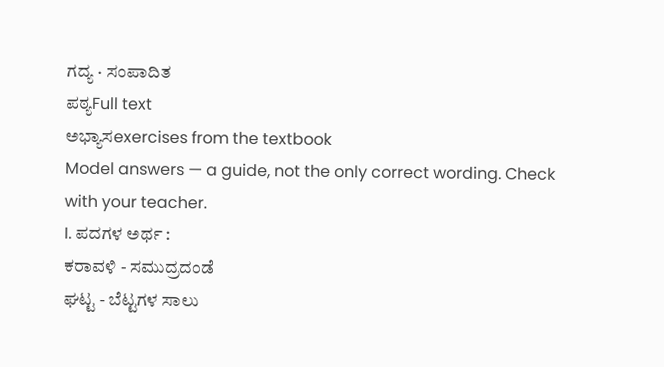ಗದ್ಯ · ಸಂಪಾದಿತ
ಪಠ್ಯFull text
ಅಭ್ಯಾಸexercises from the textbook
Model answers — a guide, not the only correct wording. Check with your teacher.
I. ಪದಗಳ ಅರ್ಥ :
ಕರಾವಳಿ - ಸಮುದ್ರದಂಡೆ
ಘಟ್ಟ - ಬೆಟ್ಟಗಳ ಸಾಲು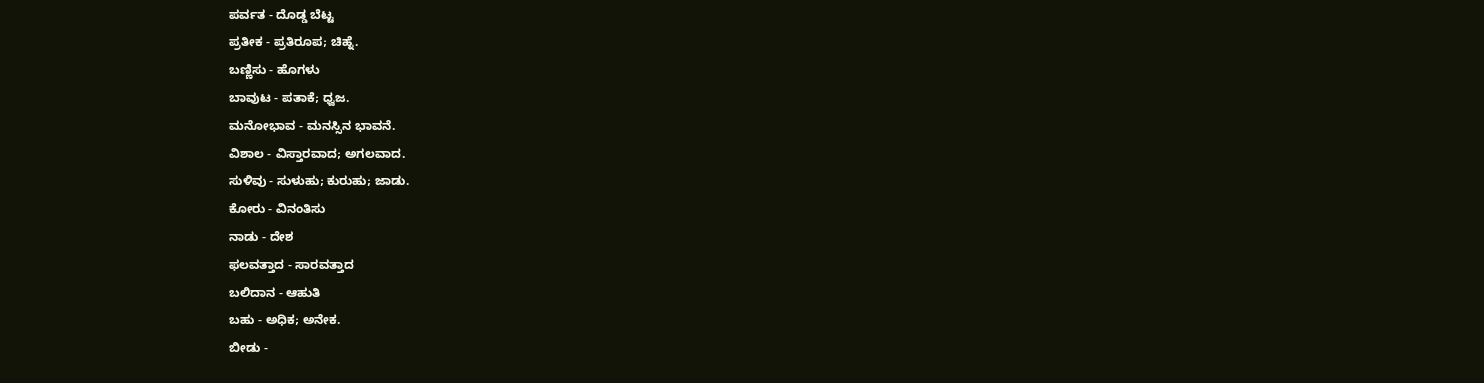ಪರ್ವತ - ದೊಡ್ಡ ಬೆಟ್ಟ
ಪ್ರತೀಕ - ಪ್ರತಿರೂಪ; ಚಿಹ್ನೆ.
ಬಣ್ಣಿಸು - ಹೊಗಳು
ಬಾವುಟ - ಪತಾಕೆ; ಧ್ವಜ.
ಮನೋಭಾವ - ಮನಸ್ಸಿನ ಭಾವನೆ.
ವಿಶಾಲ - ವಿಸ್ತಾರವಾದ; ಅಗಲವಾದ.
ಸುಳಿವು - ಸುಳುಹು; ಕುರುಹು; ಜಾಡು.
ಕೋರು - ವಿನಂತಿಸು
ನಾಡು - ದೇಶ
ಫಲವತ್ತಾದ - ಸಾರವತ್ತಾದ
ಬಲಿದಾನ - ಆಹುತಿ
ಬಹು - ಅಧಿಕ; ಅನೇಕ.
ಬೀಡು -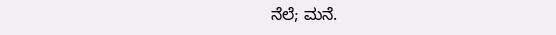ನೆಲೆ; ಮನೆ.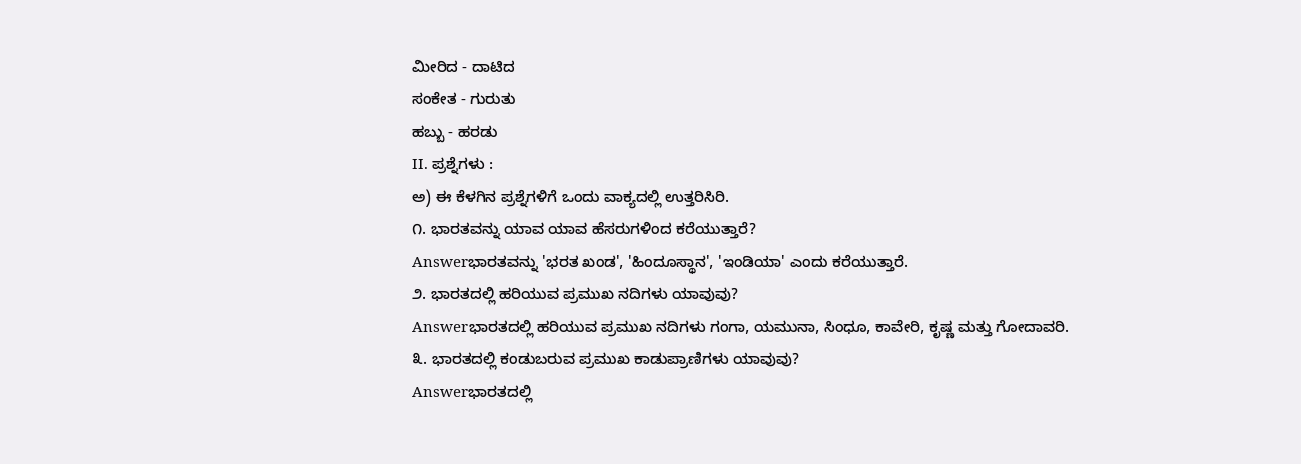ಮೀರಿದ - ದಾಟಿದ
ಸಂಕೇತ - ಗುರುತು
ಹಬ್ಬು - ಹರಡು
II. ಪ್ರಶ್ನೆಗಳು :
ಅ) ಈ ಕೆಳಗಿನ ಪ್ರಶ್ನೆಗಳಿಗೆ ಒಂದು ವಾಕ್ಯದಲ್ಲಿ ಉತ್ತರಿಸಿರಿ.
೧. ಭಾರತವನ್ನು ಯಾವ ಯಾವ ಹೆಸರುಗಳಿಂದ ಕರೆಯುತ್ತಾರೆ?
Answerಭಾರತವನ್ನು 'ಭರತ ಖಂಡ', 'ಹಿಂದೂಸ್ಥಾನ', 'ಇಂಡಿಯಾ' ಎಂದು ಕರೆಯುತ್ತಾರೆ.
೨. ಭಾರತದಲ್ಲಿ ಹರಿಯುವ ಪ್ರಮುಖ ನದಿಗಳು ಯಾವುವು?
Answerಭಾರತದಲ್ಲಿ ಹರಿಯುವ ಪ್ರಮುಖ ನದಿಗಳು ಗಂಗಾ, ಯಮುನಾ, ಸಿಂಧೂ, ಕಾವೇರಿ, ಕೃಷ್ಣ ಮತ್ತು ಗೋದಾವರಿ.
೩. ಭಾರತದಲ್ಲಿ ಕಂಡುಬರುವ ಪ್ರಮುಖ ಕಾಡುಪ್ರಾಣಿಗಳು ಯಾವುವು?
Answerಭಾರತದಲ್ಲಿ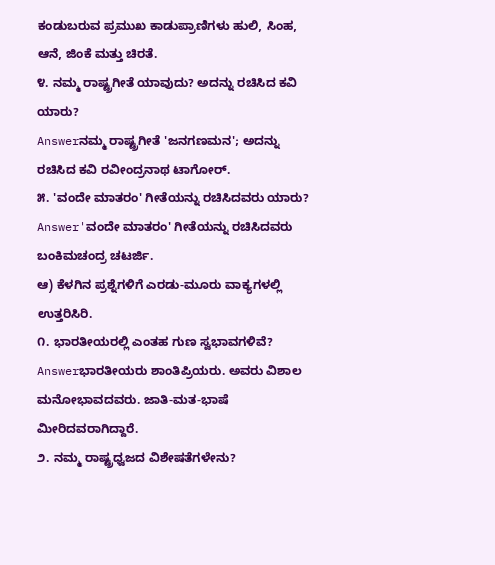ಕಂಡುಬರುವ ಪ್ರಮುಖ ಕಾಡುಪ್ರಾಣಿಗಳು ಹುಲಿ, ಸಿಂಹ, ಆನೆ, ಜಿಂಕೆ ಮತ್ತು ಚಿರತೆ.
೪. ನಮ್ಮ ರಾಷ್ಟ್ರಗೀತೆ ಯಾವುದು? ಅದನ್ನು ರಚಿಸಿದ ಕವಿ ಯಾರು?
Answerನಮ್ಮ ರಾಷ್ಟ್ರಗೀತೆ 'ಜನಗಣಮನ'; ಅದನ್ನು ರಚಿಸಿದ ಕವಿ ರವೀಂದ್ರನಾಥ ಟಾಗೋರ್.
೫. 'ವಂದೇ ಮಾತರಂ' ಗೀತೆಯನ್ನು ರಚಿಸಿದವರು ಯಾರು?
Answer'ವಂದೇ ಮಾತರಂ' ಗೀತೆಯನ್ನು ರಚಿಸಿದವರು ಬಂಕಿಮಚಂದ್ರ ಚಟರ್ಜಿ.
ಆ) ಕೆಳಗಿನ ಪ್ರಶ್ನೆಗಳಿಗೆ ಎರಡು-ಮೂರು ವಾಕ್ಯಗಳಲ್ಲಿ ಉತ್ತರಿಸಿರಿ.
೧. ಭಾರತೀಯರಲ್ಲಿ ಎಂತಹ ಗುಣ ಸ್ವಭಾವಗಳಿವೆ?
Answerಭಾರತೀಯರು ಶಾಂತಿಪ್ರಿಯರು. ಅವರು ವಿಶಾಲ ಮನೋಭಾವದವರು. ಜಾತಿ-ಮತ-ಭಾಷೆ ಮೀರಿದವರಾಗಿದ್ದಾರೆ.
೨. ನಮ್ಮ ರಾಷ್ಟ್ರಧ್ವಜದ ವಿಶೇಷತೆಗಳೇನು?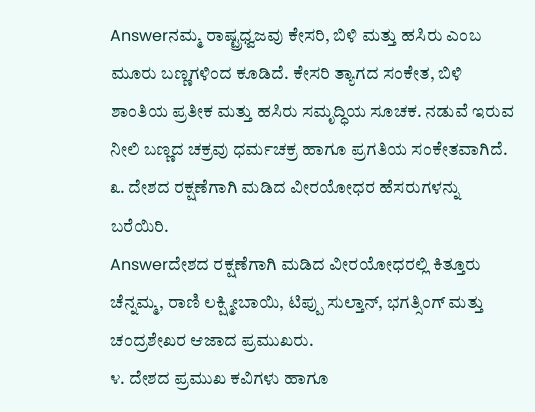Answerನಮ್ಮ ರಾಷ್ಟ್ರಧ್ವಜವು ಕೇಸರಿ, ಬಿಳಿ ಮತ್ತು ಹಸಿರು ಎಂಬ ಮೂರು ಬಣ್ಣಗಳಿಂದ ಕೂಡಿದೆ. ಕೇಸರಿ ತ್ಯಾಗದ ಸಂಕೇತ, ಬಿಳಿ ಶಾಂತಿಯ ಪ್ರತೀಕ ಮತ್ತು ಹಸಿರು ಸಮೃದ್ಧಿಯ ಸೂಚಕ. ನಡುವೆ ಇರುವ ನೀಲಿ ಬಣ್ಣದ ಚಕ್ರವು ಧರ್ಮಚಕ್ರ ಹಾಗೂ ಪ್ರಗತಿಯ ಸಂಕೇತವಾಗಿದೆ.
೩. ದೇಶದ ರಕ್ಷಣೆಗಾಗಿ ಮಡಿದ ವೀರಯೋಧರ ಹೆಸರುಗಳನ್ನು ಬರೆಯಿರಿ.
Answerದೇಶದ ರಕ್ಷಣೆಗಾಗಿ ಮಡಿದ ವೀರಯೋಧರಲ್ಲಿ ಕಿತ್ತೂರು ಚೆನ್ನಮ್ಮ, ರಾಣಿ ಲಕ್ಷ್ಮೀಬಾಯಿ, ಟಿಪ್ಪು ಸುಲ್ತಾನ್, ಭಗತ್ಸಿಂಗ್ ಮತ್ತು ಚಂದ್ರಶೇಖರ ಆಜಾದ ಪ್ರಮುಖರು.
೪. ದೇಶದ ಪ್ರಮುಖ ಕವಿಗಳು ಹಾಗೂ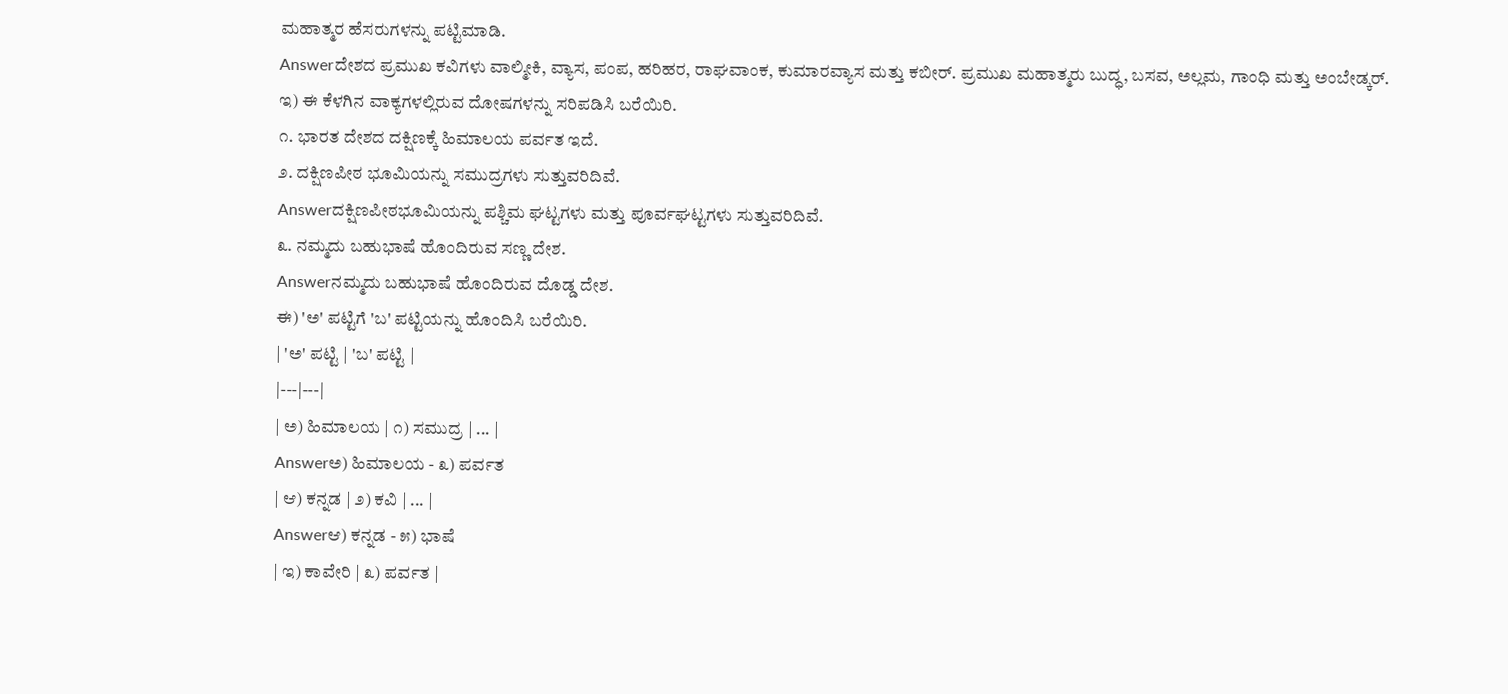ಮಹಾತ್ಮರ ಹೆಸರುಗಳನ್ನು ಪಟ್ಟಿಮಾಡಿ.
Answerದೇಶದ ಪ್ರಮುಖ ಕವಿಗಳು ವಾಲ್ಮೀಕಿ, ವ್ಯಾಸ, ಪಂಪ, ಹರಿಹರ, ರಾಘವಾಂಕ, ಕುಮಾರವ್ಯಾಸ ಮತ್ತು ಕಬೀರ್. ಪ್ರಮುಖ ಮಹಾತ್ಮರು ಬುದ್ಧ, ಬಸವ, ಅಲ್ಲಮ, ಗಾಂಧಿ ಮತ್ತು ಅಂಬೇಡ್ಕರ್.
ಇ) ಈ ಕೆಳಗಿನ ವಾಕ್ಯಗಳಲ್ಲಿರುವ ದೋಷಗಳನ್ನು ಸರಿಪಡಿಸಿ ಬರೆಯಿರಿ.
೧. ಭಾರತ ದೇಶದ ದಕ್ಷಿಣಕ್ಕೆ ಹಿಮಾಲಯ ಪರ್ವತ ಇದೆ.
೨. ದಕ್ಷಿಣಪೀಠ ಭೂಮಿಯನ್ನು ಸಮುದ್ರಗಳು ಸುತ್ತುವರಿದಿವೆ.
Answerದಕ್ಷಿಣಪೀಠಭೂಮಿಯನ್ನು ಪಶ್ಚಿಮ ಘಟ್ಟಗಳು ಮತ್ತು ಪೂರ್ವಘಟ್ಟಗಳು ಸುತ್ತುವರಿದಿವೆ.
೩. ನಮ್ಮದು ಬಹುಭಾಷೆ ಹೊಂದಿರುವ ಸಣ್ಣ ದೇಶ.
Answerನಮ್ಮದು ಬಹುಭಾಷೆ ಹೊಂದಿರುವ ದೊಡ್ಡ ದೇಶ.
ಈ) 'ಅ' ಪಟ್ಟಿಗೆ 'ಬ' ಪಟ್ಟಿಯನ್ನು ಹೊಂದಿಸಿ ಬರೆಯಿರಿ.
| 'ಅ' ಪಟ್ಟಿ | 'ಬ' ಪಟ್ಟಿ |
|---|---|
| ಅ) ಹಿಮಾಲಯ | ೧) ಸಮುದ್ರ | ... |
Answerಅ) ಹಿಮಾಲಯ - ೩) ಪರ್ವತ
| ಆ) ಕನ್ನಡ | ೨) ಕವಿ | ... |
Answerಆ) ಕನ್ನಡ - ೫) ಭಾಷೆ
| ಇ) ಕಾವೇರಿ | ೩) ಪರ್ವತ |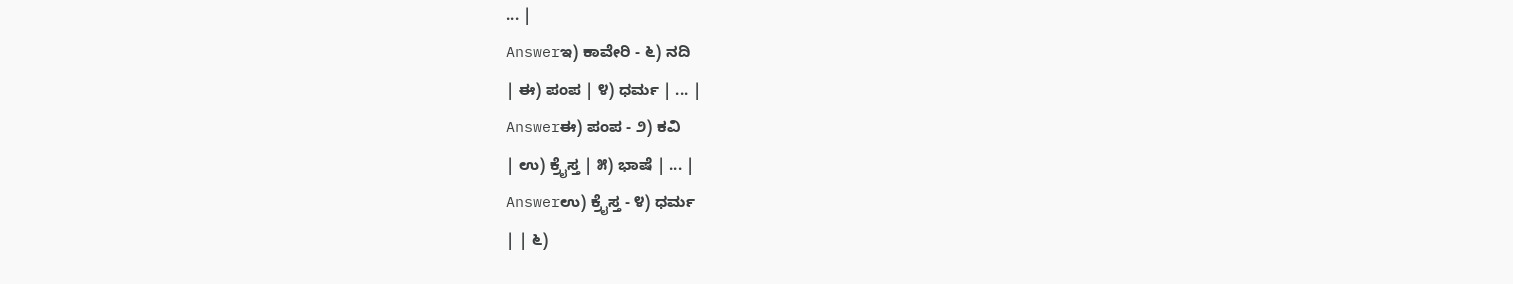... |
Answerಇ) ಕಾವೇರಿ - ೬) ನದಿ
| ಈ) ಪಂಪ | ೪) ಧರ್ಮ | ... |
Answerಈ) ಪಂಪ - ೨) ಕವಿ
| ಉ) ಕ್ರೈಸ್ತ | ೫) ಭಾಷೆ | ... |
Answerಉ) ಕ್ರೈಸ್ತ - ೪) ಧರ್ಮ
| | ೬)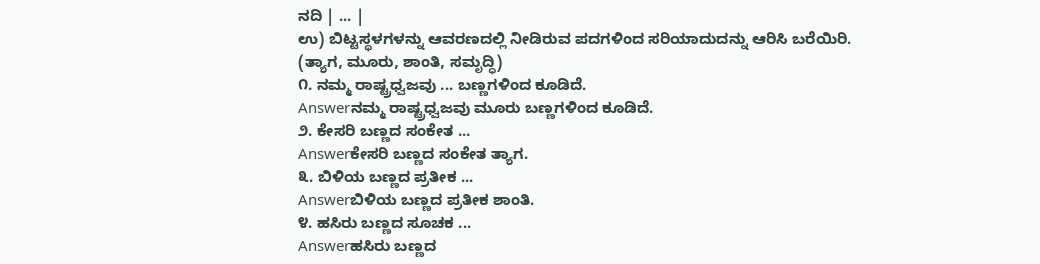ನದಿ | ... |
ಉ) ಬಿಟ್ಟಸ್ಥಳಗಳನ್ನು ಆವರಣದಲ್ಲಿ ನೀಡಿರುವ ಪದಗಳಿಂದ ಸರಿಯಾದುದನ್ನು ಆರಿಸಿ ಬರೆಯಿರಿ.
(ತ್ಯಾಗ, ಮೂರು, ಶಾಂತಿ, ಸಮೃದ್ಧಿ)
೧. ನಮ್ಮ ರಾಷ್ಟ್ರಧ್ವಜವು ... ಬಣ್ಣಗಳಿಂದ ಕೂಡಿದೆ.
Answerನಮ್ಮ ರಾಷ್ಟ್ರಧ್ವಜವು ಮೂರು ಬಣ್ಣಗಳಿಂದ ಕೂಡಿದೆ.
೨. ಕೇಸರಿ ಬಣ್ಣದ ಸಂಕೇತ ...
Answerಕೇಸರಿ ಬಣ್ಣದ ಸಂಕೇತ ತ್ಯಾಗ.
೩. ಬಿಳಿಯ ಬಣ್ಣದ ಪ್ರತೀಕ ...
Answerಬಿಳಿಯ ಬಣ್ಣದ ಪ್ರತೀಕ ಶಾಂತಿ.
೪. ಹಸಿರು ಬಣ್ಣದ ಸೂಚಕ ...
Answerಹಸಿರು ಬಣ್ಣದ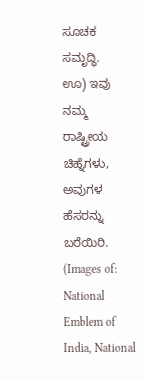ಸೂಚಕ ಸಮೃದ್ಧಿ.
ಊ) ಇವು ನಮ್ಮ ರಾಷ್ಟ್ರೀಯ ಚಿಹ್ನೆಗಳು, ಅವುಗಳ ಹೆಸರನ್ನು ಬರೆಯಿರಿ.
(Images of: National Emblem of India, National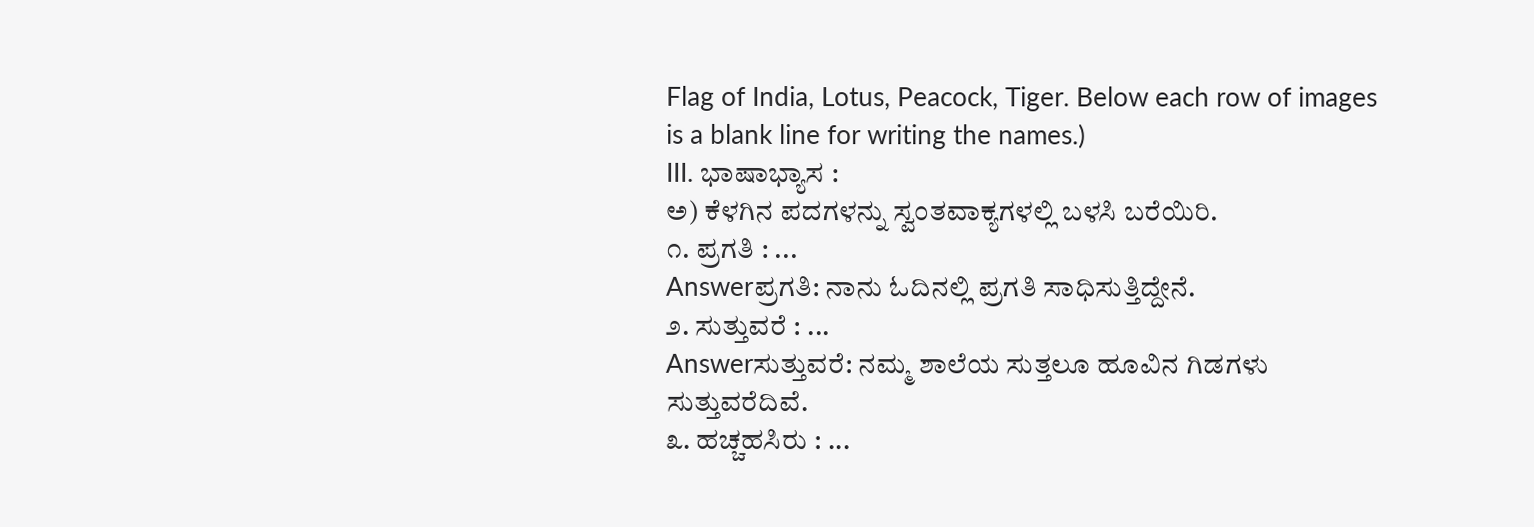Flag of India, Lotus, Peacock, Tiger. Below each row of images is a blank line for writing the names.)
III. ಭಾಷಾಭ್ಯಾಸ :
ಅ) ಕೆಳಗಿನ ಪದಗಳನ್ನು ಸ್ವಂತವಾಕ್ಯಗಳಲ್ಲಿ ಬಳಸಿ ಬರೆಯಿರಿ.
೧. ಪ್ರಗತಿ : ...
Answerಪ್ರಗತಿ: ನಾನು ಓದಿನಲ್ಲಿ ಪ್ರಗತಿ ಸಾಧಿಸುತ್ತಿದ್ದೇನೆ.
೨. ಸುತ್ತುವರೆ : ...
Answerಸುತ್ತುವರೆ: ನಮ್ಮ ಶಾಲೆಯ ಸುತ್ತಲೂ ಹೂವಿನ ಗಿಡಗಳು ಸುತ್ತುವರೆದಿವೆ.
೩. ಹಚ್ಚಹಸಿರು : ...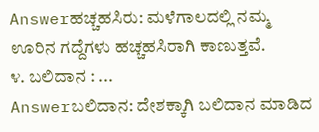Answerಹಚ್ಚಹಸಿರು: ಮಳೆಗಾಲದಲ್ಲಿ ನಮ್ಮ ಊರಿನ ಗದ್ದೆಗಳು ಹಚ್ಚಹಸಿರಾಗಿ ಕಾಣುತ್ತವೆ.
೪. ಬಲಿದಾನ : ...
Answerಬಲಿದಾನ: ದೇಶಕ್ಕಾಗಿ ಬಲಿದಾನ ಮಾಡಿದ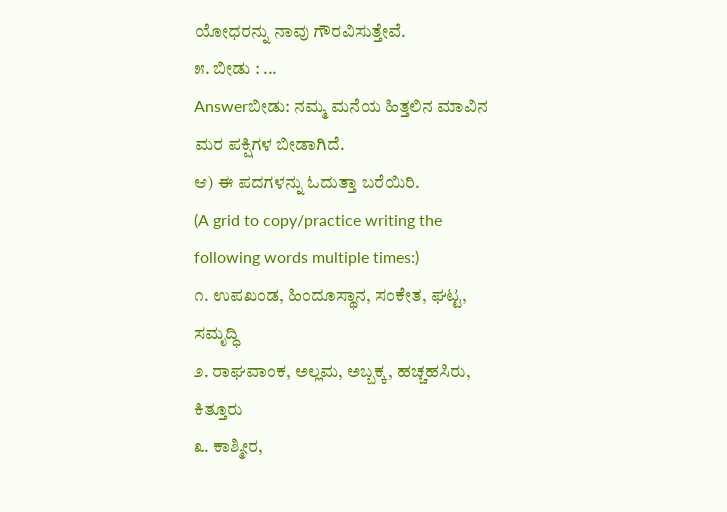ಯೋಧರನ್ನು ನಾವು ಗೌರವಿಸುತ್ತೇವೆ.
೫. ಬೀಡು : ...
Answerಬೀಡು: ನಮ್ಮ ಮನೆಯ ಹಿತ್ತಲಿನ ಮಾವಿನ ಮರ ಪಕ್ಷಿಗಳ ಬೀಡಾಗಿದೆ.
ಆ) ಈ ಪದಗಳನ್ನು ಓದುತ್ತಾ ಬರೆಯಿರಿ.
(A grid to copy/practice writing the following words multiple times:)
೧. ಉಪಖಂಡ, ಹಿಂದೂಸ್ಥಾನ, ಸಂಕೇತ, ಘಟ್ಟ, ಸಮೃದ್ಧಿ
೨. ರಾಘವಾಂಕ, ಅಲ್ಲಮ, ಅಬ್ಬಕ್ಕ, ಹಚ್ಚಹಸಿರು, ಕಿತ್ತೂರು
೩. ಕಾಶ್ಮೀರ,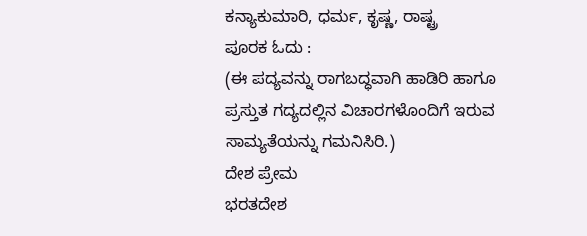ಕನ್ಯಾಕುಮಾರಿ, ಧರ್ಮ, ಕೃಷ್ಣ, ರಾಷ್ಟ್ರ
ಪೂರಕ ಓದು :
(ಈ ಪದ್ಯವನ್ನು ರಾಗಬದ್ಧವಾಗಿ ಹಾಡಿರಿ ಹಾಗೂ ಪ್ರಸ್ತುತ ಗದ್ಯದಲ್ಲಿನ ವಿಚಾರಗಳೊಂದಿಗೆ ಇರುವ ಸಾಮ್ಯತೆಯನ್ನು ಗಮನಿಸಿರಿ.)
ದೇಶ ಪ್ರೇಮ
ಭರತದೇಶ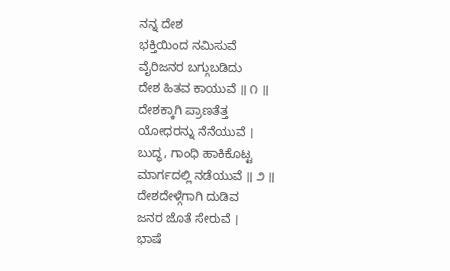ನನ್ನ ದೇಶ
ಭಕ್ತಿಯಿಂದ ನಮಿಸುವೆ
ವೈರಿಜನರ ಬಗ್ಗುಬಡಿದು
ದೇಶ ಹಿತವ ಕಾಯುವೆ ॥ ೧ ॥
ದೇಶಕ್ಕಾಗಿ ಪ್ರಾಣತೆತ್ತ
ಯೋಧರನ್ನು ನೆನೆಯುವೆ ।
ಬುದ್ಧ, ಗಾಂಧಿ ಹಾಕಿಕೊಟ್ಟ
ಮಾರ್ಗದಲ್ಲಿ ನಡೆಯುವೆ ॥ ೨ ॥
ದೇಶದೇಳ್ಗೆಗಾಗಿ ದುಡಿವ
ಜನರ ಜೊತೆ ಸೇರುವೆ ।
ಭಾಷೆ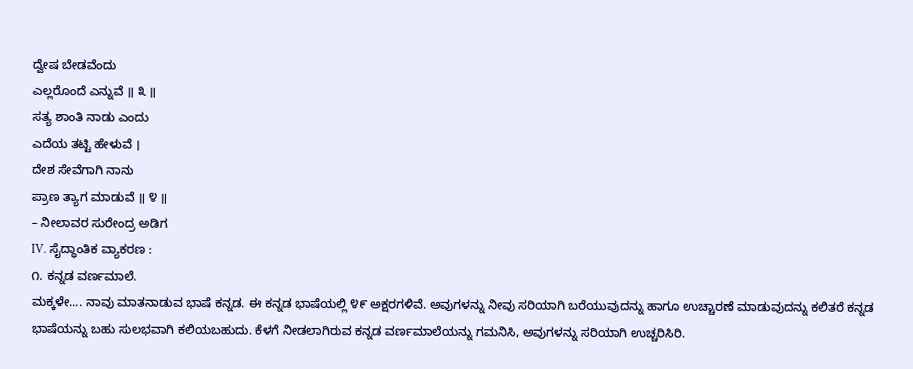ದ್ವೇಷ ಬೇಡವೆಂದು
ಎಲ್ಲರೊಂದೆ ಎನ್ನುವೆ ॥ ೩ ॥
ಸತ್ಯ ಶಾಂತಿ ನಾಡು ಎಂದು
ಎದೆಯ ತಟ್ಟಿ ಹೇಳುವೆ ।
ದೇಶ ಸೇವೆಗಾಗಿ ನಾನು
ಪ್ರಾಣ ತ್ಯಾಗ ಮಾಡುವೆ ॥ ೪ ॥
– ನೀಲಾವರ ಸುರೇಂದ್ರ ಅಡಿಗ
IV. ಸೈದ್ಧಾಂತಿಕ ವ್ಯಾಕರಣ :
೧. ಕನ್ನಡ ವರ್ಣಮಾಲೆ.
ಮಕ್ಕಳೇ.... ನಾವು ಮಾತನಾಡುವ ಭಾಷೆ ಕನ್ನಡ. ಈ ಕನ್ನಡ ಭಾಷೆಯಲ್ಲಿ ೪೯ ಅಕ್ಷರಗಳಿವೆ. ಅವುಗಳನ್ನು ನೀವು ಸರಿಯಾಗಿ ಬರೆಯುವುದನ್ನು ಹಾಗೂ ಉಚ್ಚಾರಣೆ ಮಾಡುವುದನ್ನು ಕಲಿತರೆ ಕನ್ನಡ ಭಾಷೆಯನ್ನು ಬಹು ಸುಲಭವಾಗಿ ಕಲಿಯಬಹುದು. ಕೆಳಗೆ ನೀಡಲಾಗಿರುವ ಕನ್ನಡ ವರ್ಣಮಾಲೆಯನ್ನು ಗಮನಿಸಿ, ಅವುಗಳನ್ನು ಸರಿಯಾಗಿ ಉಚ್ಚರಿಸಿರಿ.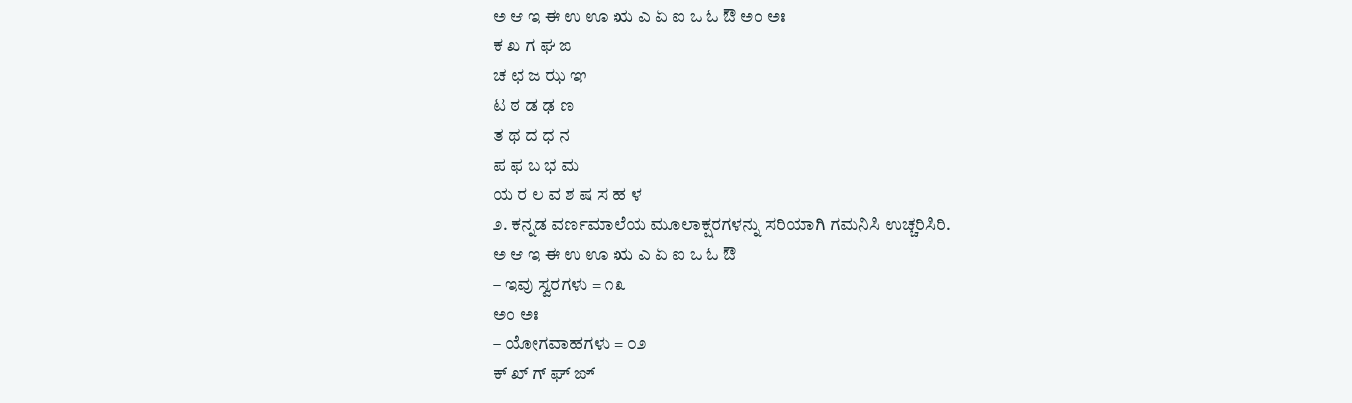ಅ ಆ ಇ ಈ ಉ ಊ ಋ ಎ ಏ ಐ ಒ ಓ ಔ ಅಂ ಅಃ
ಕ ಖ ಗ ಘ ಙ
ಚ ಛ ಜ ಝ ಞ
ಟ ಠ ಡ ಢ ಣ
ತ ಥ ದ ಧ ನ
ಪ ಫ ಬ ಭ ಮ
ಯ ರ ಲ ವ ಶ ಷ ಸ ಹ ಳ
೨. ಕನ್ನಡ ವರ್ಣಮಾಲೆಯ ಮೂಲಾಕ್ಷರಗಳನ್ನು ಸರಿಯಾಗಿ ಗಮನಿಸಿ ಉಚ್ಚರಿಸಿರಿ.
ಅ ಆ ಇ ಈ ಉ ಊ ಋ ಎ ಏ ಐ ಒ ಓ ಔ
– ಇವು ಸ್ವರಗಳು = ೧೩
ಅಂ ಅಃ
– ಯೋಗವಾಹಗಳು = ೦೨
ಕ್ ಖ್ ಗ್ ಘ್ ಙ್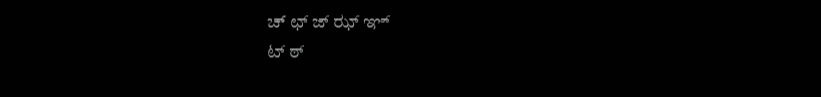ಚ್ ಛ್ ಜ್ ಝ್ ಞ್
ಟ್ ಠ್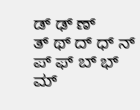ಡ್ ಢ್ ಣ್
ತ್ ಥ್ ದ್ ಧ್ ನ್
ಪ್ ಫ್ ಬ್ ಭ್ ಮ್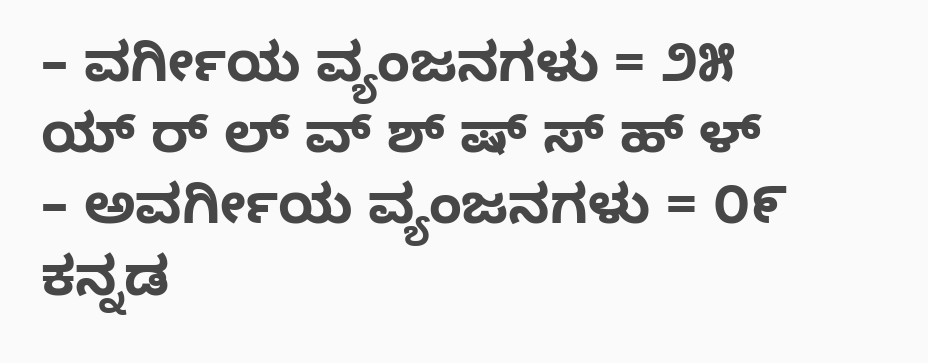– ವರ್ಗೀಯ ವ್ಯಂಜನಗಳು = ೨೫
ಯ್ ರ್ ಲ್ ವ್ ಶ್ ಷ್ ಸ್ ಹ್ ಳ್ – ಅವರ್ಗೀಯ ವ್ಯಂಜನಗಳು = ೦೯
ಕನ್ನಡ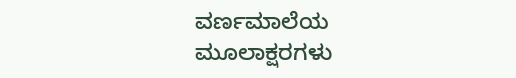ವರ್ಣಮಾಲೆಯ ಮೂಲಾಕ್ಷರಗಳು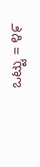ಒಟ್ಟು = ೪೯